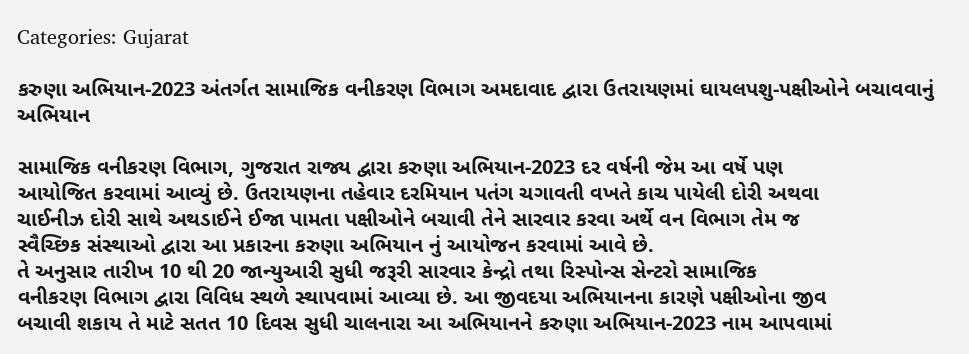Categories: Gujarat

કરુણા અભિયાન-2023 અંતર્ગત સામાજિક વનીકરણ વિભાગ અમદાવાદ દ્વારા ઉતરાયણમાં ઘાયલપશુ-પક્ષીઓને બચાવવાનું અભિયાન

સામાજિક વનીકરણ વિભાગ, ગુજરાત રાજ્ય દ્વારા કરુણા અભિયાન-2023 દર વર્ષની જેમ આ વર્ષે પણ
આયોજિત કરવામાં આવ્યું છે. ઉતરાયણના તહેવાર દરમિયાન પતંગ ચગાવતી વખતે કાચ પાયેલી દોરી અથવા
ચાઈનીઝ દોરી સાથે અથડાઈને ઈજા પામતા પક્ષીઓને બચાવી તેને સારવાર કરવા અર્થે વન વિભાગ તેમ જ
સ્વૈચ્છિક સંસ્થાઓ દ્વારા આ પ્રકારના કરુણા અભિયાન નું આયોજન કરવામાં આવે છે.
તે અનુસાર તારીખ 10 થી 20 જાન્યુઆરી સુધી જરૂરી સારવાર કેન્દ્રો તથા રિસ્પોન્સ સેન્ટરો સામાજિક
વનીકરણ વિભાગ દ્વારા વિવિધ સ્થળે સ્થાપવામાં આવ્યા છે. આ જીવદયા અભિયાનના કારણે પક્ષીઓના જીવ
બચાવી શકાય તે માટે સતત 10 દિવસ સુધી ચાલનારા આ અભિયાનને કરુણા અભિયાન-2023 નામ આપવામાં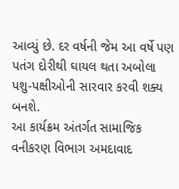આવ્યું છે. દર વર્ષની જેમ આ વર્ષે પણ પતંગ દોરીથી ઘાયલ થતા અબોલા પશુ-પક્ષીઓની સારવાર કરવી શક્ય
બનશે.
આ કાર્યક્રમ અંતર્ગત સામાજિક વનીકરણ વિભાગ અમદાવાદ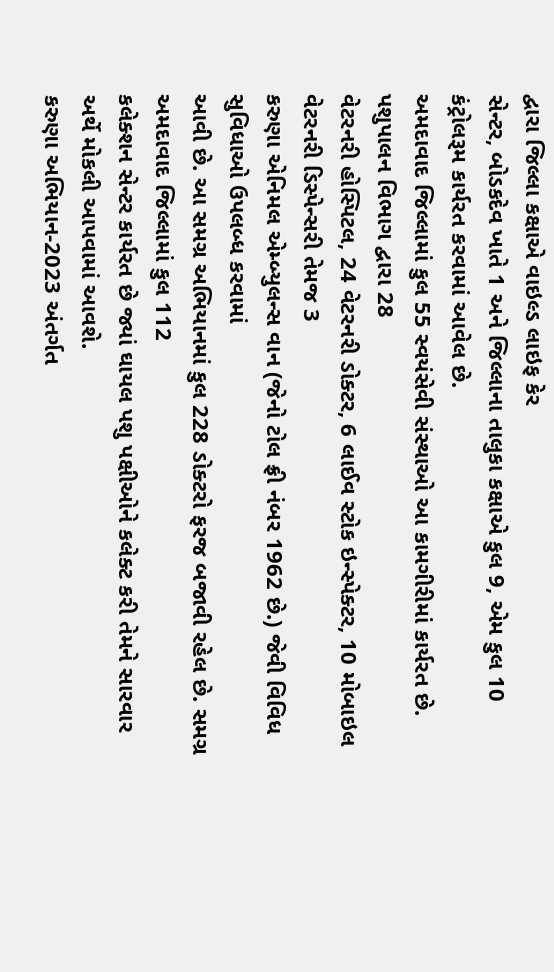દ્વારા જિલ્લા કક્ષાએ વાઇલ્ડ લાઇફ કેર
સેન્ટર, બોડકદેવ ખાતે 1 અને જિલ્લાના તાલુકા કક્ષાએ કુલ 9, એમ કુલ 10 કંટ્રોલરૂમ કાર્યરત કરવામાં આવેલ છે.
અમદાવાદ જિલ્લામાં કુલ 55 સ્વયંસેવી સંસ્થાઓ આ કામગીરીમાં કાર્યરત છે. પશુપાલન વિભાગ દ્વારા 28
વેટરનરી હોસ્પિટલ, 24 વેટરનરી ડોક્ટર, 6 લાઈવ સ્ટોક ઇન્સ્પેક્ટર, 10 મોબાઇલ વેટરનરી ડિસ્પેન્સરી તેમજ 3
કરુણા એનિમલ એમ્બ્યુલન્સ વાન (જેનો ટોલ ફ્રી નંબર 1962 છે.) જેવી વિવિધ સુવિધાઓ ઉપલબ્ધ કરવામાં
આવી છે. આ સમગ્ર અભિયાનમાં કુલ 228 ડોક્ટરો ફરજ બજાવી રહેલ છે. સમગ્ર અમદાવાદ જિલ્લામાં કુલ 112
કલેક્શન સેન્ટર કાર્યરત છે જ્યાં ઘાયલ પશુ પક્ષીઓને કલેક્ટ કરી તેમને સારવાર અર્થે મોકલી આપવામાં આવશે.
કરુણા અભિયાન-2023 અંતર્ગત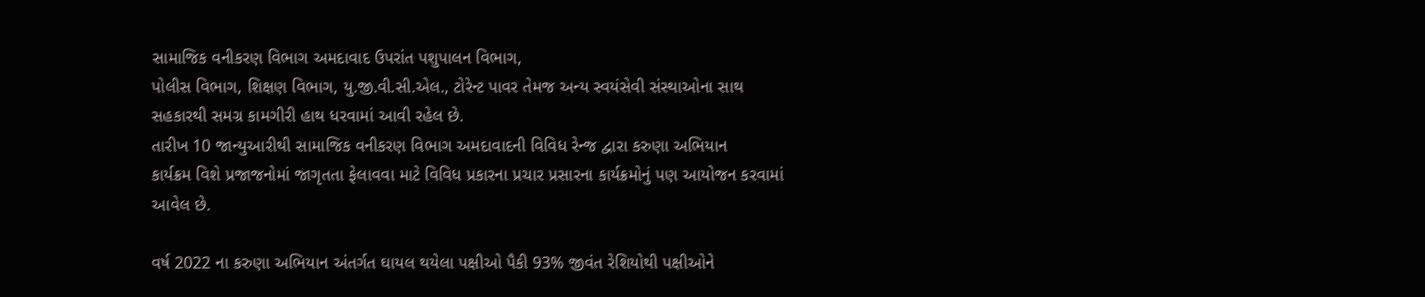સામાજિક વનીકરણ વિભાગ અમદાવાદ ઉપરાંત પશુપાલન વિભાગ,
પોલીસ વિભાગ, શિક્ષણ વિભાગ, યુ.જી.વી.સી.એલ., ટોરેન્ટ પાવર તેમજ અન્ય સ્વયંસેવી સંસ્થાઓના સાથ
સહકારથી સમગ્ર કામગીરી હાથ ધરવામાં આવી રહેલ છે.
તારીખ 10 જાન્યુઆરીથી સામાજિક વનીકરણ વિભાગ અમદાવાદની વિવિધ રેન્જ દ્વારા કરુણા અભિયાન
કાર્યક્રમ વિશે પ્રજાજનોમાં જાગૃતતા ફેલાવવા માટે વિવિધ પ્રકારના પ્રચાર પ્રસારના કાર્યક્રમોનું પણ આયોજન કરવામાં
આવેલ છે.

વર્ષ 2022 ના કરુણા અભિયાન અંતર્ગત ઘાયલ થયેલા પક્ષીઓ પૈકી 93% જીવંત રેશિયોથી પક્ષીઓને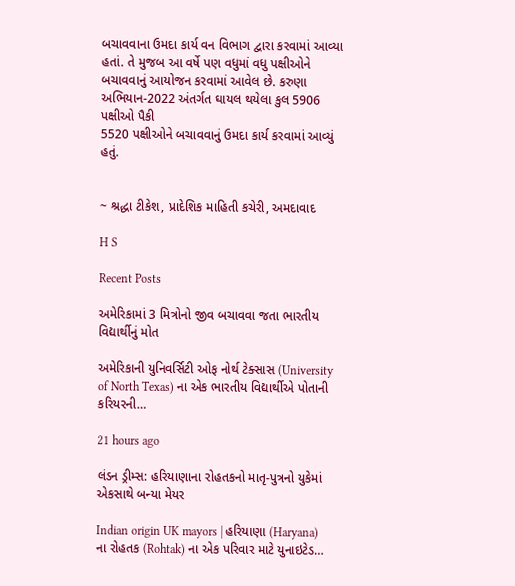બચાવવાના ઉમદા કાર્ય વન વિભાગ દ્વારા કરવામાં આવ્યા હતાં. તે મુજબ આ વર્ષે પણ વધુમાં વધુ પક્ષીઓને
બચાવવાનું આયોજન કરવામાં આવેલ છે. કરુણા અભિયાન-2022 અંતર્ગત ઘાયલ થયેલા કુલ 5906 પક્ષીઓ પૈકી
5520 પક્ષીઓને બચાવવાનું ઉમદા કાર્ય કરવામાં આવ્યું હતું.


~ શ્રદ્ધા ટીકેશ, પ્રાદેશિક માહિતી કચેરી, અમદાવાદ

H S

Recent Posts

અમેરિકામાં 3 મિત્રોનો જીવ બચાવવા જતા ભારતીય વિદ્યાર્થીનું મોત

અમેરિકાની યુનિવર્સિટી ઓફ નોર્થ ટેક્સાસ (University of North Texas) ના એક ભારતીય વિદ્યાર્થીએ પોતાની કરિયરની…

21 hours ago

લંડન ડ્રીમ્સ: હરિયાણાના રોહતકનો માતૃ-પુત્રનો યુકેમાં એકસાથે બન્યા મેયર

Indian origin UK mayors | હરિયાણા (Haryana) ના રોહતક (Rohtak) ના એક પરિવાર માટે યુનાઇટેડ…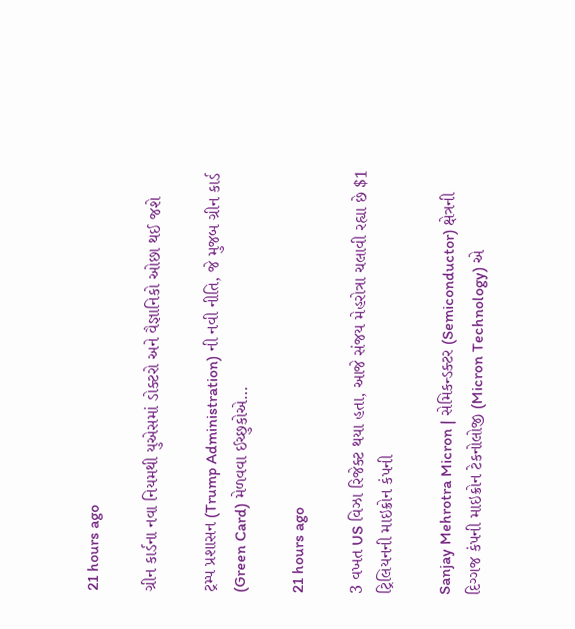21 hours ago

ગ્રીન કાર્ડના નવા નિયમથી યુએસમાં ડોક્ટરો અને વૈજ્ઞાનિકો ઓછા થઈ જશે

ટ્રમ્પ પ્રશાસન (Trump Administration) ની નવી નીતિ, જે મુજબ ગ્રીન કાર્ડ (Green Card) મેળવવા ઈચ્છુકોએ…

21 hours ago

3 વખત US વિઝા રિજેક્ટ થયા હતા, આજે સંજય મેહરોત્રા ચલાવી રહ્યા છે $1 ટ્રિલિયનની માઇક્રોન કંપની

Sanjay Mehrotra Micron | સેમિકન્ડક્ટર (Semiconductor) ક્ષેત્રની દિગ્ગજ કંપની માઇક્રોન ટેકનોલોજી (Micron Technology) એ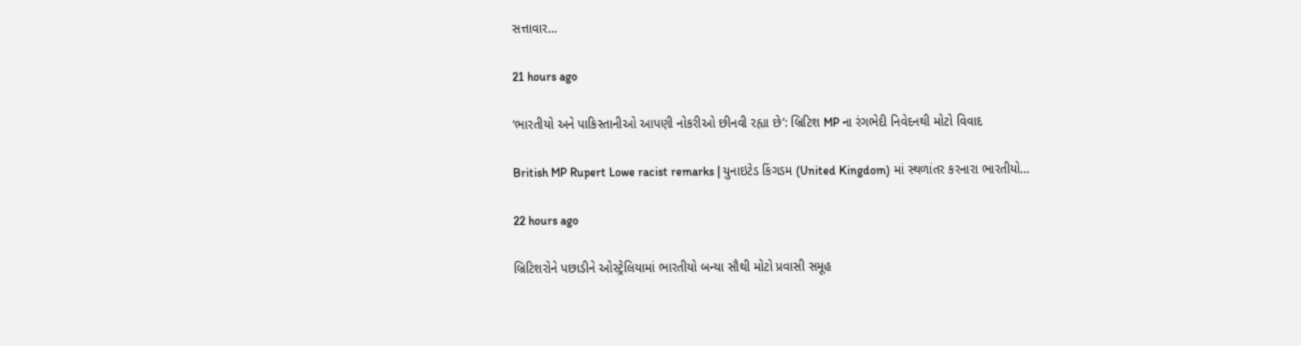સત્તાવાર…

21 hours ago

‘ભારતીયો અને પાકિસ્તાનીઓ આપણી નોકરીઓ છીનવી રહ્યા છે’: બ્રિટિશ MP ના રંગભેદી નિવેદનથી મોટો વિવાદ

British MP Rupert Lowe racist remarks | યુનાઇટેડ કિંગડમ (United Kingdom) માં સ્થળાંતર કરનારા ભારતીયો…

22 hours ago

બ્રિટિશરોને પછાડીને ઓસ્ટ્રેલિયામાં ભારતીયો બન્યા સૌથી મોટો પ્રવાસી સમૂહ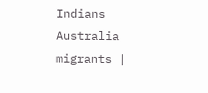Indians Australia migrants |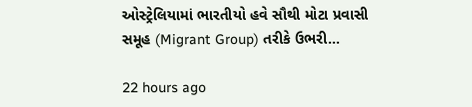ઓસ્ટ્રેલિયામાં ભારતીયો હવે સૌથી મોટા પ્રવાસી સમૂહ (Migrant Group) તરીકે ઉભરી…

22 hours ago